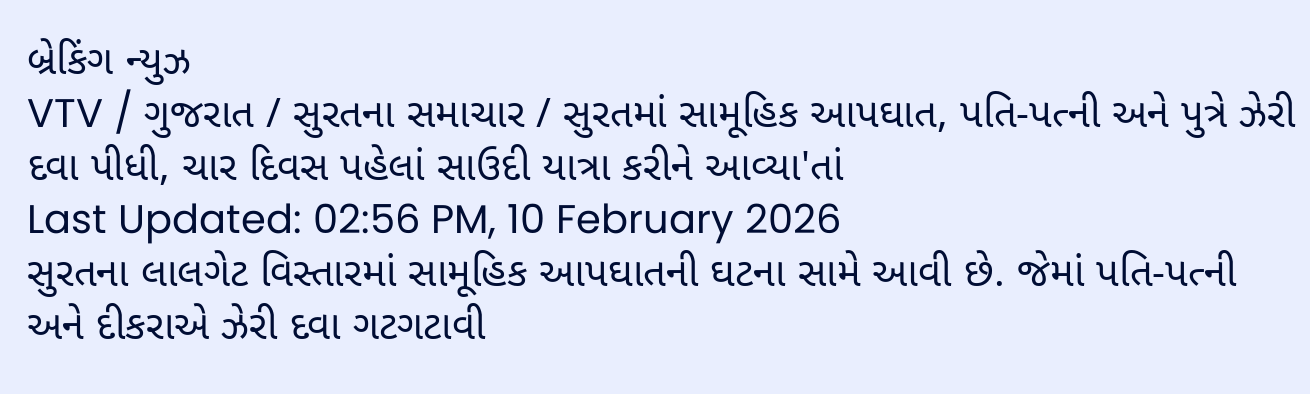બ્રેકિંગ ન્યુઝ
VTV / ગુજરાત / સુરતના સમાચાર / સુરતમાં સામૂહિક આપઘાત, પતિ-પત્ની અને પુત્રે ઝેરી દવા પીધી, ચાર દિવસ પહેલાં સાઉદી યાત્રા કરીને આવ્યા'તાં
Last Updated: 02:56 PM, 10 February 2026
સુરતના લાલગેટ વિસ્તારમાં સામૂહિક આપઘાતની ઘટના સામે આવી છે. જેમાં પતિ-પત્ની અને દીકરાએ ઝેરી દવા ગટગટાવી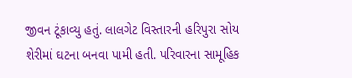જીવન ટૂંકાવ્યુ હતું. લાલગેટ વિસ્તારની હરિપુરા સોય શેરીમાં ઘટના બનવા પામી હતી. પરિવારના સામૂહિક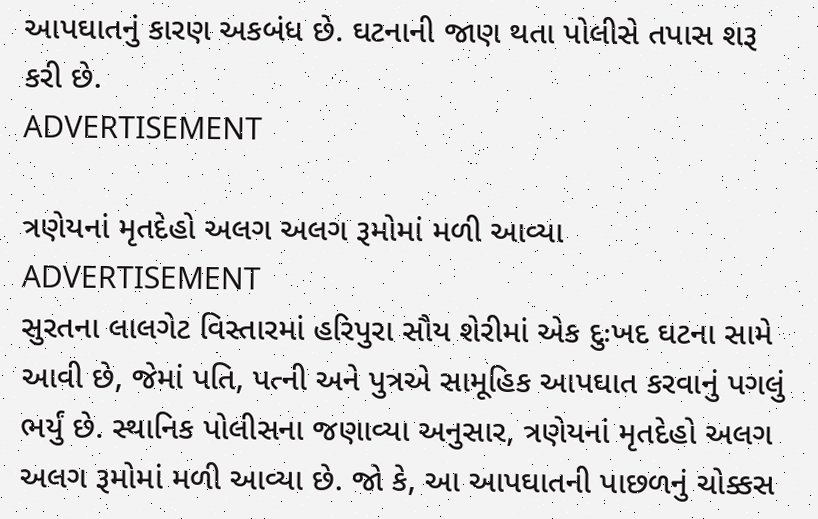આપઘાતનું કારણ અકબંધ છે. ઘટનાની જાણ થતા પોલીસે તપાસ શરૂ કરી છે.
ADVERTISEMENT

ત્રણેયનાં મૃતદેહો અલગ અલગ રૂમોમાં મળી આવ્યા
ADVERTISEMENT
સુરતના લાલગેટ વિસ્તારમાં હરિપુરા સૌય શેરીમાં એક દુઃખદ ઘટના સામે આવી છે, જેમાં પતિ, પત્ની અને પુત્રએ સામૂહિક આપઘાત કરવાનું પગલું ભર્યું છે. સ્થાનિક પોલીસના જણાવ્યા અનુસાર, ત્રણેયનાં મૃતદેહો અલગ અલગ રૂમોમાં મળી આવ્યા છે. જો કે, આ આપઘાતની પાછળનું ચોક્કસ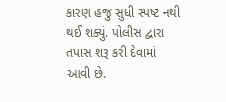કારણ હજુ સુધી સ્પષ્ટ નથી થઈ શક્યું. પોલીસ દ્વારા તપાસ શરૂ કરી દેવામાં આવી છે.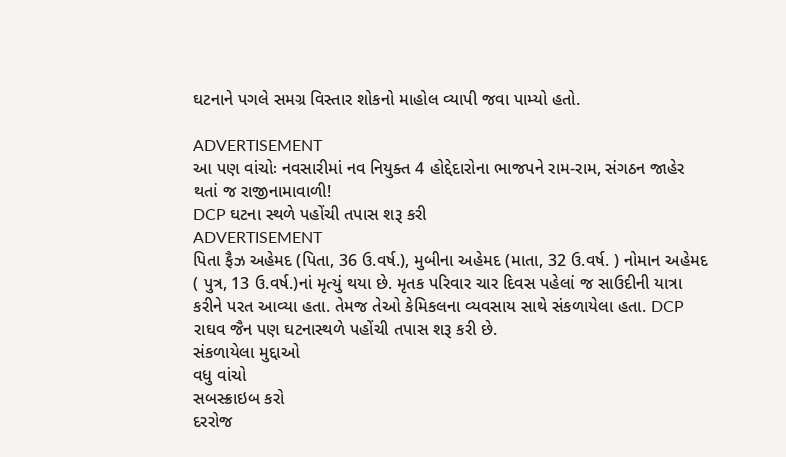ઘટનાને પગલે સમગ્ર વિસ્તાર શોકનો માહોલ વ્યાપી જવા પામ્યો હતો.

ADVERTISEMENT
આ પણ વાંચોઃ નવસારીમાં નવ નિયુક્ત 4 હોદ્દેદારોના ભાજપને રામ-રામ, સંગઠન જાહેર થતાં જ રાજીનામાવાળી!
DCP ઘટના સ્થળે પહોંચી તપાસ શરૂ કરી
ADVERTISEMENT
પિતા ફૈઝ અહેમદ (પિતા, 36 ઉ.વર્ષ.), મુબીના અહેમદ (માતા, 32 ઉ.વર્ષ. ) નોમાન અહેમદ ( પુત્ર, 13 ઉ.વર્ષ.)નાં મૃત્યું થયા છે. મૃતક પરિવાર ચાર દિવસ પહેલાં જ સાઉદીની યાત્રા કરીને પરત આવ્યા હતા. તેમજ તેઓ કેમિકલના વ્યવસાય સાથે સંકળાયેલા હતા. DCP રાઘવ જૈન પણ ઘટનાસ્થળે પહોંચી તપાસ શરૂ કરી છે.
સંકળાયેલા મુદ્દાઓ
વધુ વાંચો
સબસ્ક્રાઇબ કરો
દરરોજ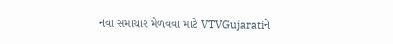નવા સમાચાર મેળવવા માટે VTVGujaratiને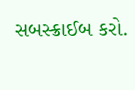સબસ્ક્રાઈબ કરો.